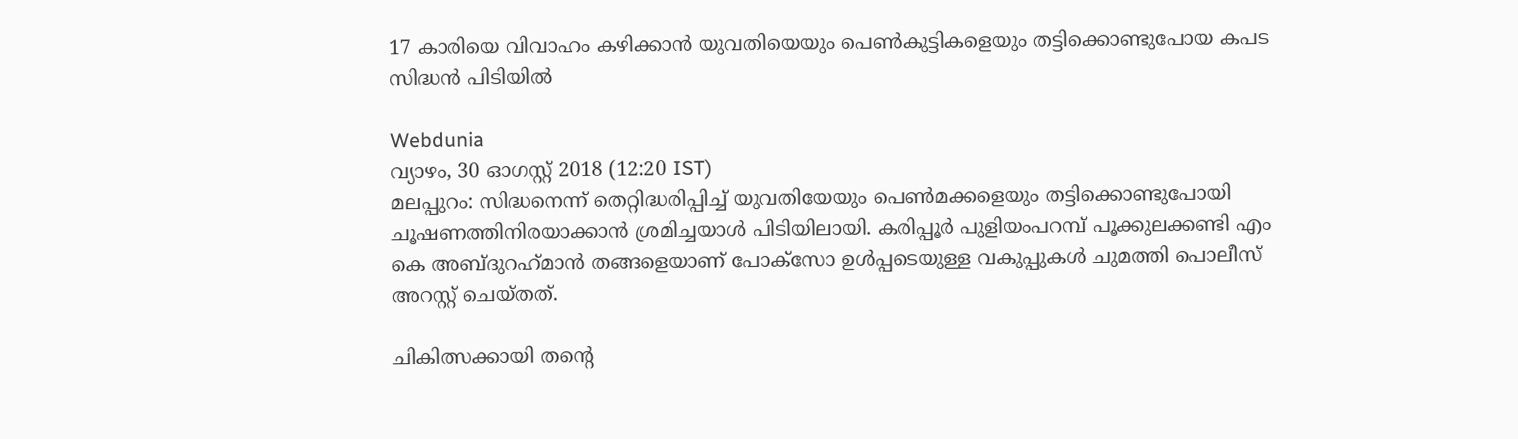17 കാരിയെ വിവാഹം കഴിക്കാൻ യുവതിയെയും പെൺകുട്ടികളെയും തട്ടിക്കൊണ്ടുപോയ കപട സിദ്ധൻ പിടിയിൽ

Webdunia
വ്യാഴം, 30 ഓഗസ്റ്റ് 2018 (12:20 IST)
മലപ്പുറം: സിദ്ധനെന്ന് തെറ്റിദ്ധരിപ്പിച്ച് യുവതിയേയും പെൺ‌മക്കളെയും തട്ടിക്കൊണ്ടുപോയി ചൂഷണത്തിനിരയാക്കാൻ ശ്രമിച്ചയാൾ പിടിയിലായി. കരിപ്പൂര്‍ പുളിയംപറമ്പ് പൂക്കുലക്കണ്ടി എം കെ അബ്ദുറഹ്‌മാന്‍ തങ്ങളെയാണ് പോക്സോ ഉൾപ്പടെയുള്ള വകുപ്പുകൾ ചുമത്തി പൊലീസ് അറസ്റ്റ് ചെയ്തത്.

ചികിത്സക്കായി തന്റെ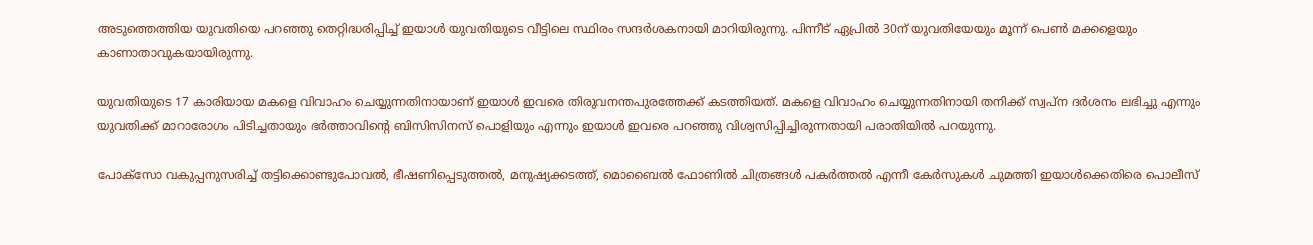അടുത്തെത്തിയ യുവതിയെ പറഞ്ഞു തെറ്റിദ്ധരിപ്പിച്ച് ഇയാൾ യുവതിയുടെ വീട്ടിലെ സ്ഥിരം സന്ദർശകനായി മാറിയിരുന്നു. പിന്നീട് ഏപ്രിൽ 30ന് യുവതിയേയും മൂന്ന് പെൺ മക്കളെയും കാണാതാവുകയായിരുന്നു.

യുവതിയുടെ 17 കാരിയായ മകളെ വിവാഹം ചെയ്യുന്നതിനായാണ് ഇയാൾ ഇവരെ തിരുവനന്തപുരത്തേക്ക് കടത്തിയത്. മകളെ വിവാഹം ചെയ്യുന്നതിനായി തനിക്ക് സ്വപ്ന ദർശനം ലഭിച്ചു എന്നും യുവതിക്ക് മാറാരോഗം പിടിച്ചതായും ഭർത്താവിന്റെ ബിസിസിനസ് പൊളിയും എന്നും ഇയാൾ ഇവരെ പറഞ്ഞു വിശ്വസിപ്പിച്ചിരുന്നതായി പരാതിയിൽ പറയുന്നു.

പോക്‌സോ വകുപ്പനുസരിച്ച്‌ തട്ടിക്കൊണ്ടുപോവല്‍, ഭീഷണിപ്പെടുത്തല്‍, മനുഷ്യക്കടത്ത്, മൊബൈല്‍ ഫോണില്‍ ചിത്രങ്ങള്‍ പകര്‍ത്തല്‍ എന്നീ കേർസുകൾ ചുമത്തി ഇയാൾക്കെതിരെ പൊലീസ്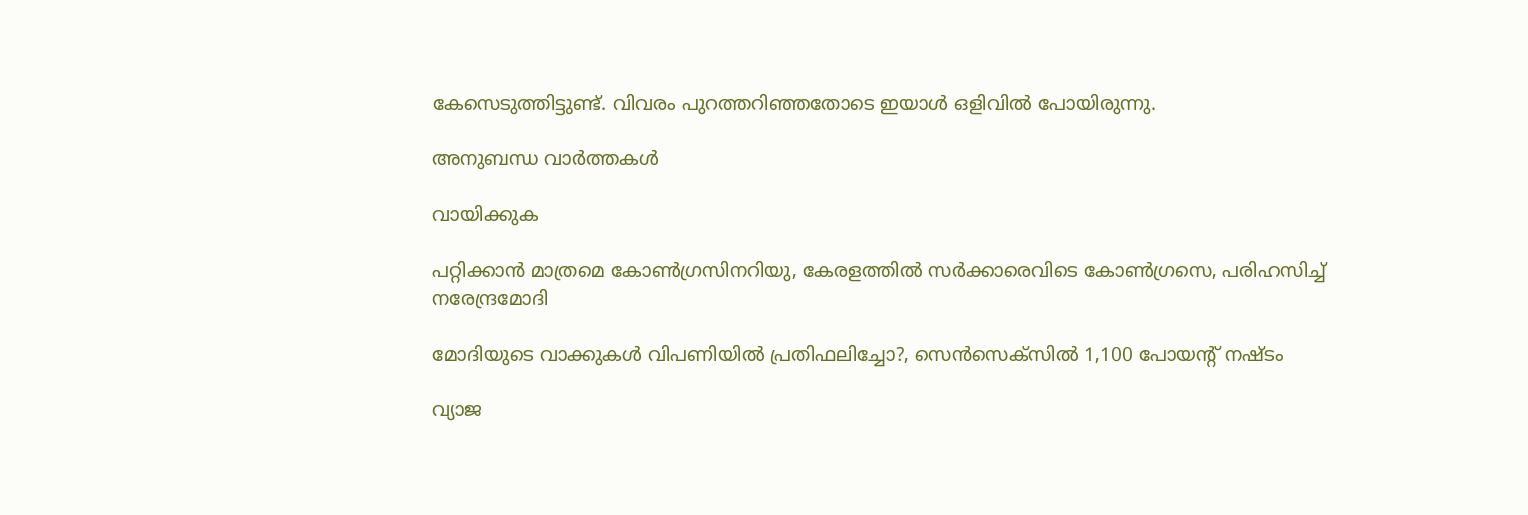കേസെടുത്തിട്ടുണ്ട്. വിവരം പുറത്തറിഞ്ഞതോടെ ഇയാൾ ഒളിവിൽ പോയിരുന്നു.

അനുബന്ധ വാര്‍ത്തകള്‍

വായിക്കുക

പറ്റിക്കാൻ മാത്രമെ കോൺഗ്രസിനറിയു, കേരളത്തിൽ സർക്കാരെവിടെ കോൺഗ്രസെ, പരിഹസിച്ച് നരേന്ദ്രമോദി

മോദിയുടെ വാക്കുകള്‍ വിപണിയില്‍ പ്രതിഫലിച്ചോ?, സെന്‍സെക്‌സില്‍ 1,100 പോയന്റ് നഷ്ടം

വ്യാജ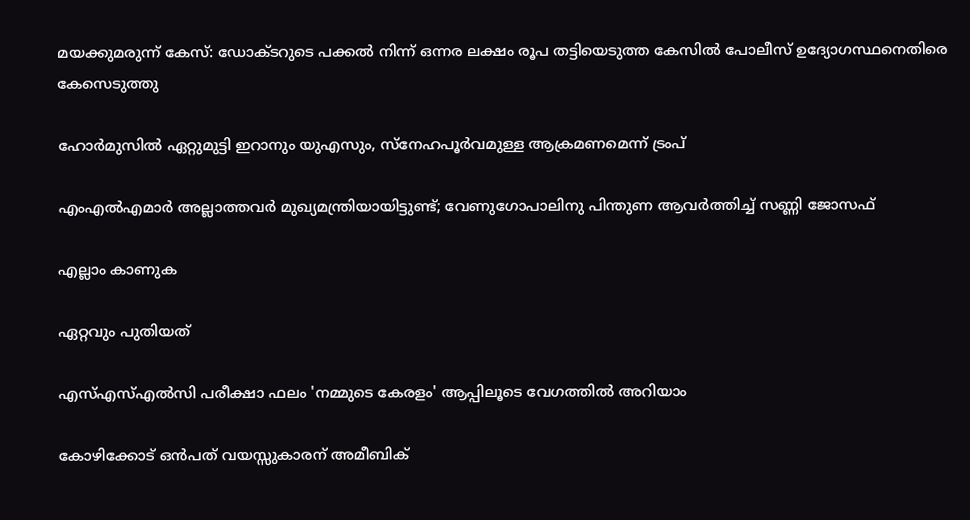മയക്കുമരുന്ന് കേസ്: ഡോക്ടറുടെ പക്കല്‍ നിന്ന് ഒന്നര ലക്ഷം രൂപ തട്ടിയെടുത്ത കേസില്‍ പോലീസ് ഉദ്യോഗസ്ഥനെതിരെ കേസെടുത്തു

ഹോർമുസിൽ ഏറ്റുമുട്ടി ഇറാനും യുഎസും, സ്നേഹപൂർവമുള്ള ആക്രമണമെന്ന് ട്രംപ്

എംഎൽഎമാർ അല്ലാത്തവർ മുഖ്യമന്ത്രിയായിട്ടുണ്ട്; വേണുഗോപാലിനു പിന്തുണ ആവർത്തിച്ച് സണ്ണി ജോസഫ്

എല്ലാം കാണുക

ഏറ്റവും പുതിയത്

എസ്എസ്എല്‍സി പരീക്ഷാ ഫലം 'നമ്മുടെ കേരളം' ആപ്പിലൂടെ വേഗത്തില്‍ അറിയാം

കോഴിക്കോട് ഒന്‍പത് വയസ്സുകാരന് അമീബിക്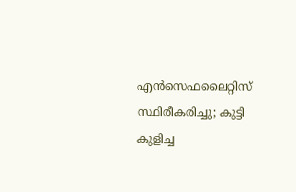എന്‍സെഫലൈറ്റിസ് സ്ഥിരീകരിച്ചു; കുട്ടി കുളിച്ച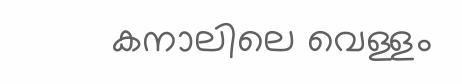കനാലിലെ വെള്ളം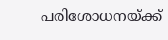പരിശോധനയ്ക്ക്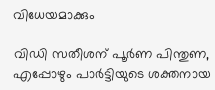വിധേയമാക്കും

വിഡി സതീശന് പൂര്‍ണ പിന്തുണ, എപ്പോഴും പാര്‍ട്ടിയുടെ ശക്തനായ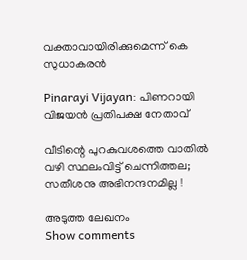വക്താവായിരിക്കുമെന്ന് കെ സുധാകരന്‍

Pinarayi Vijayan: പിണറായി വിജയൻ പ്രതിപക്ഷ നേതാവ്

വീടിന്റെ പുറകുവശത്തെ വാതിൽ വഴി സ്ഥലംവിട്ട് ചെന്നിത്തല; സതീശനു അഭിനന്ദനമില്ല !

അടുത്ത ലേഖനം
Show comments